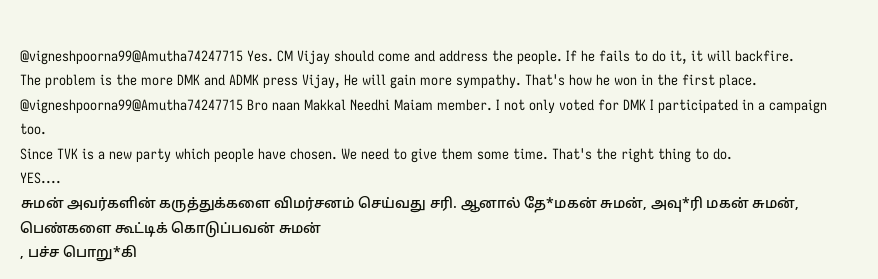@vigneshpoorna99@Amutha74247715 Yes. CM Vijay should come and address the people. If he fails to do it, it will backfire.
The problem is the more DMK and ADMK press Vijay, He will gain more sympathy. That's how he won in the first place.
@vigneshpoorna99@Amutha74247715 Bro naan Makkal Needhi Maiam member. I not only voted for DMK I participated in a campaign too.
Since TVK is a new party which people have chosen. We need to give them some time. That's the right thing to do.
YES....
சுமன் அவர்களின் கருத்துக்களை விமர்சனம் செய்வது சரி. ஆனால் தே*மகன் சுமன், அவு*ரி மகன் சுமன், பெண்களை கூட்டிக் கொடுப்பவன் சுமன்
, பச்ச பொறு*கி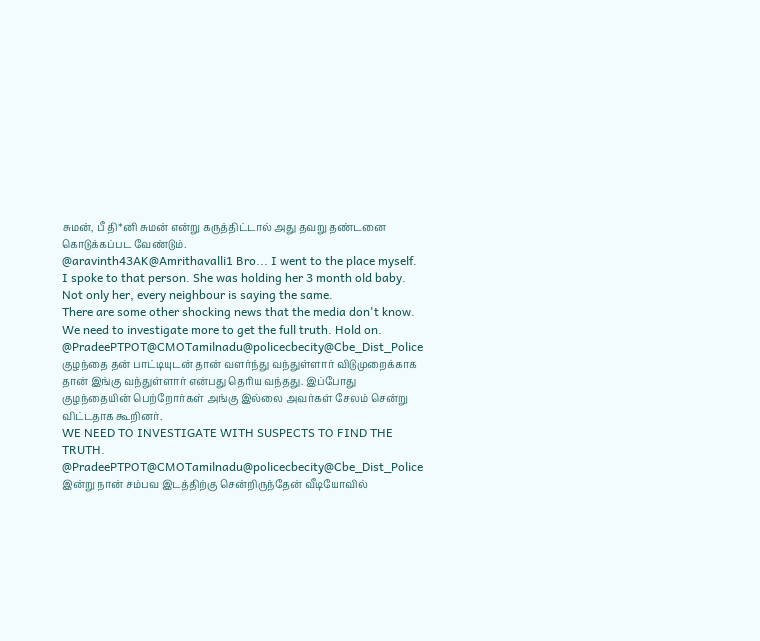சுமன், பீ தி*னி சுமன் என்று கருத்திட்டால் அது தவறு தண்டனை கொடுக்கப்பட வேண்டும்.
@aravinth43AK@Amrithavalli1 Bro... I went to the place myself. I spoke to that person. She was holding her 3 month old baby.
Not only her, every neighbour is saying the same.
There are some other shocking news that the media don't know.
We need to investigate more to get the full truth. Hold on.
@PradeePTPOT@CMOTamilnadu@policecbecity@Cbe_Dist_Police குழந்தை தன் பாட்டியுடன் தான் வளர்ந்து வந்துள்ளார் விடுமுறைக்காக தான் இங்கு வந்துள்ளார் என்பது தெரிய வந்தது. இப்போது குழந்தையின் பெற்றோர்கள் அங்கு இல்லை அவர்கள் சேலம் சென்று விட்டதாக கூறினர்.
WE NEED TO INVESTIGATE WITH SUSPECTS TO FIND THE TRUTH.
@PradeePTPOT@CMOTamilnadu@policecbecity@Cbe_Dist_Police இன்று நான் சம்பவ இடத்திற்கு சென்றிருந்தேன் வீடியோவில்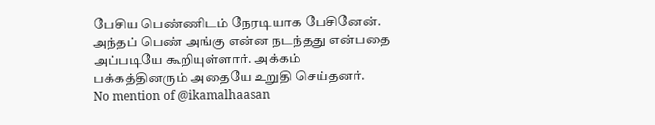பேசிய பெண்ணிடம் நேரடியாக பேசினேன். அந்தப் பெண் அங்கு என்ன நடந்தது என்பதை அப்படியே கூறியுள்ளார். அக்கம் பக்கத்தினரும் அதையே உறுதி செய்தனர்.
No mention of @ikamalhaasan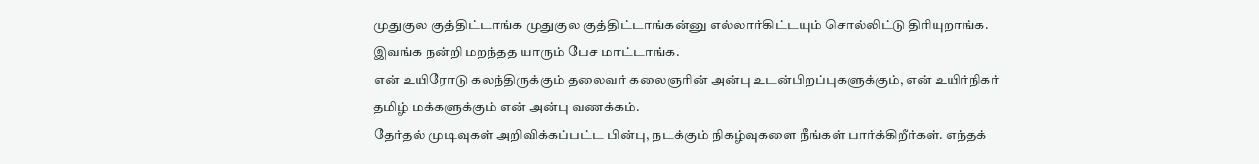முதுகுல குத்திட்டாங்க முதுகுல குத்திட்டாங்கன்னு எல்லார்கிட்டயும் சொல்லிட்டு திரியுறாங்க. இவங்க நன்றி மறந்தத யாரும் பேச மாட்டாங்க.
என் உயிரோடு கலந்திருக்கும் தலைவர் கலைஞரின் அன்பு உடன்பிறப்புகளுக்கும், என் உயிர்நிகர் தமிழ் மக்களுக்கும் என் அன்பு வணக்கம்.
தேர்தல் முடிவுகள் அறிவிக்கப்பட்ட பின்பு, நடக்கும் நிகழ்வுகளை நீங்கள் பார்க்கிறீர்கள். எந்தக்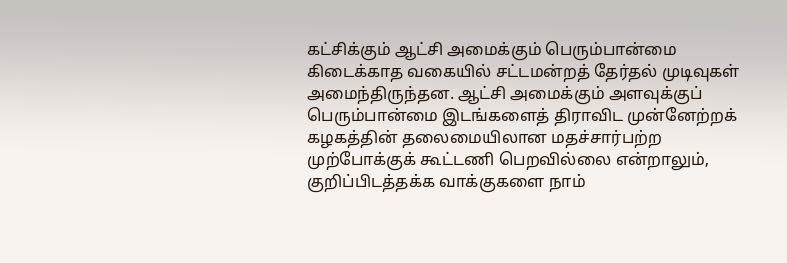கட்சிக்கும் ஆட்சி அமைக்கும் பெரும்பான்மை கிடைக்காத வகையில் சட்டமன்றத் தேர்தல் முடிவுகள் அமைந்திருந்தன. ஆட்சி அமைக்கும் அளவுக்குப் பெரும்பான்மை இடங்களைத் திராவிட முன்னேற்றக் கழகத்தின் தலைமையிலான மதச்சார்பற்ற முற்போக்குக் கூட்டணி பெறவில்லை என்றாலும், குறிப்பிடத்தக்க வாக்குகளை நாம்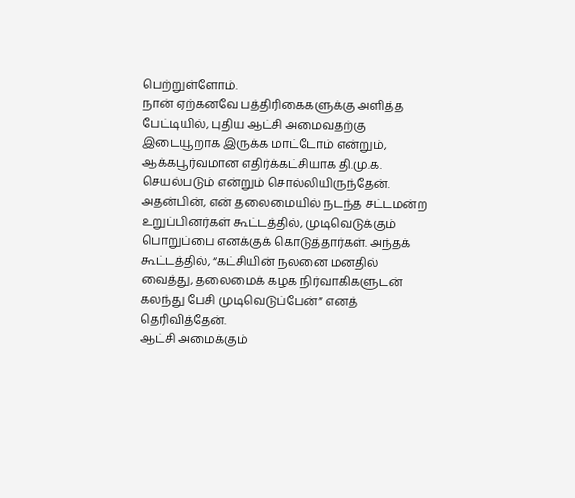பெற்றுள்ளோம்.
நான் ஏற்கனவே பத்திரிகைகளுக்கு அளித்த பேட்டியில், புதிய ஆட்சி அமைவதற்கு இடையூறாக இருக்க மாட்டோம் என்றும், ஆக்கபூர்வமான எதிர்க்கட்சியாக தி.மு.க. செயல்படும் என்றும் சொல்லியிருந்தேன்.
அதன்பின், என் தலைமையில் நடந்த சட்டமன்ற உறுப்பினர்கள் கூட்டத்தில், முடிவெடுக்கும் பொறுப்பை எனக்குக் கொடுத்தார்கள். அந்தக் கூட்டத்தில், “கட்சியின் நலனை மனதில் வைத்து, தலைமைக் கழக நிர்வாகிகளுடன் கலந்து பேசி முடிவெடுப்பேன்” எனத் தெரிவித்தேன்.
ஆட்சி அமைக்கும்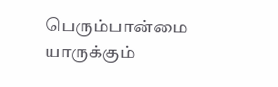பெரும்பான்மை யாருக்கும்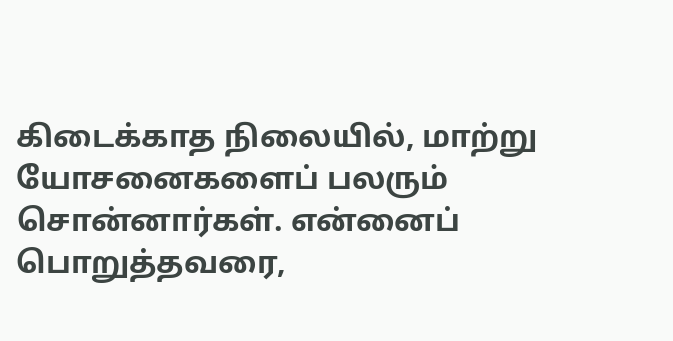கிடைக்காத நிலையில், மாற்று யோசனைகளைப் பலரும் சொன்னார்கள். என்னைப் பொறுத்தவரை,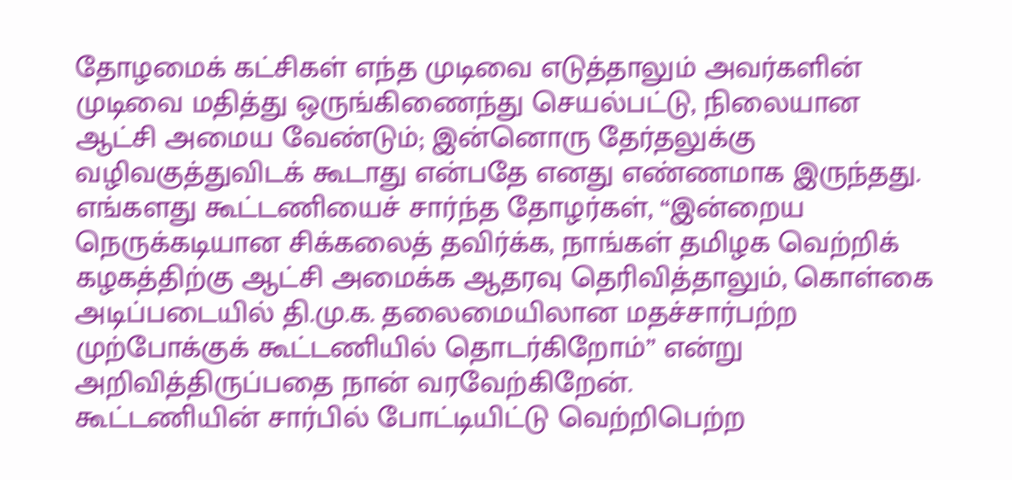தோழமைக் கட்சிகள் எந்த முடிவை எடுத்தாலும் அவர்களின் முடிவை மதித்து ஒருங்கிணைந்து செயல்பட்டு, நிலையான ஆட்சி அமைய வேண்டும்; இன்னொரு தேர்தலுக்கு வழிவகுத்துவிடக் கூடாது என்பதே எனது எண்ணமாக இருந்தது.
எங்களது கூட்டணியைச் சார்ந்த தோழர்கள், “இன்றைய நெருக்கடியான சிக்கலைத் தவிர்க்க, நாங்கள் தமிழக வெற்றிக் கழகத்திற்கு ஆட்சி அமைக்க ஆதரவு தெரிவித்தாலும், கொள்கை அடிப்படையில் தி.மு.க. தலைமையிலான மதச்சார்பற்ற முற்போக்குக் கூட்டணியில் தொடர்கிறோம்” என்று அறிவித்திருப்பதை நான் வரவேற்கிறேன்.
கூட்டணியின் சார்பில் போட்டியிட்டு வெற்றிபெற்ற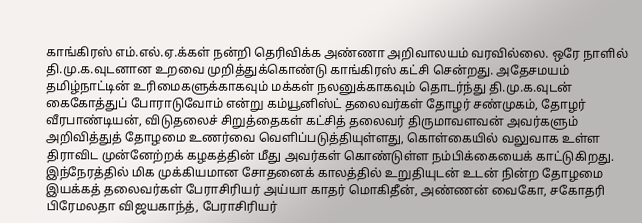காங்கிரஸ் எம்.எல்.ஏ.க்கள் நன்றி தெரிவிக்க அண்ணா அறிவாலயம் வரவில்லை. ஒரே நாளில் தி.மு.க.வுடனான உறவை முறித்துக்கொண்டு காங்கிரஸ் கட்சி சென்றது. அதேசமயம் தமிழ்நாட்டின் உரிமைகளுக்காகவும் மக்கள் நலனுக்காகவும் தொடர்ந்து தி.மு.க.வுடன் கைகோத்துப் போராடுவோம் என்று கம்யூனிஸ்ட் தலைவர்கள் தோழர் சண்முகம், தோழர் வீரபாண்டியன், விடுதலைச் சிறுத்தைகள் கட்சித் தலைவர் திருமாவளவன் அவர்களும் அறிவித்துத் தோழமை உணர்வை வெளிப்படுத்தியுள்ளது, கொள்கையில் வலுவாக உள்ள திராவிட முன்னேற்றக் கழகத்தின் மீது அவர்கள் கொண்டுள்ள நம்பிக்கையைக் காட்டுகிறது.
இந்நேரத்தில் மிக முக்கியமான சோதனைக் காலத்தில் உறுதியுடன் உடன் நின்ற தோழமை இயக்கத் தலைவர்கள் பேராசிரியர் அய்யா காதர் மொகிதீன், அண்ணன் வைகோ, சகோதரி பிரேமலதா விஜயகாந்த், பேராசிரியர்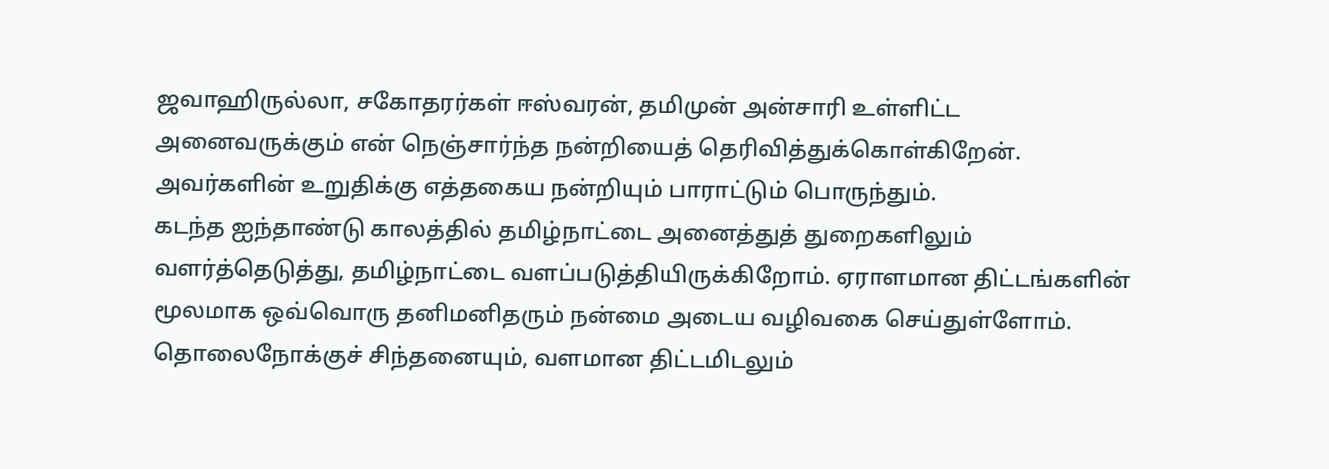ஜவாஹிருல்லா, சகோதரர்கள் ஈஸ்வரன், தமிமுன் அன்சாரி உள்ளிட்ட அனைவருக்கும் என் நெஞ்சார்ந்த நன்றியைத் தெரிவித்துக்கொள்கிறேன். அவர்களின் உறுதிக்கு எத்தகைய நன்றியும் பாராட்டும் பொருந்தும்.
கடந்த ஐந்தாண்டு காலத்தில் தமிழ்நாட்டை அனைத்துத் துறைகளிலும் வளர்த்தெடுத்து, தமிழ்நாட்டை வளப்படுத்தியிருக்கிறோம். ஏராளமான திட்டங்களின் மூலமாக ஒவ்வொரு தனிமனிதரும் நன்மை அடைய வழிவகை செய்துள்ளோம்.
தொலைநோக்குச் சிந்தனையும், வளமான திட்டமிடலும்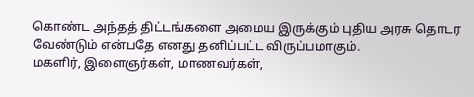கொண்ட அந்தத் திட்டங்களை அமைய இருக்கும் புதிய அரசு தொடர வேண்டும் என்பதே எனது தனிப்பட்ட விருப்பமாகும்.
மகளிர், இளைஞர்கள், மாணவர்கள்,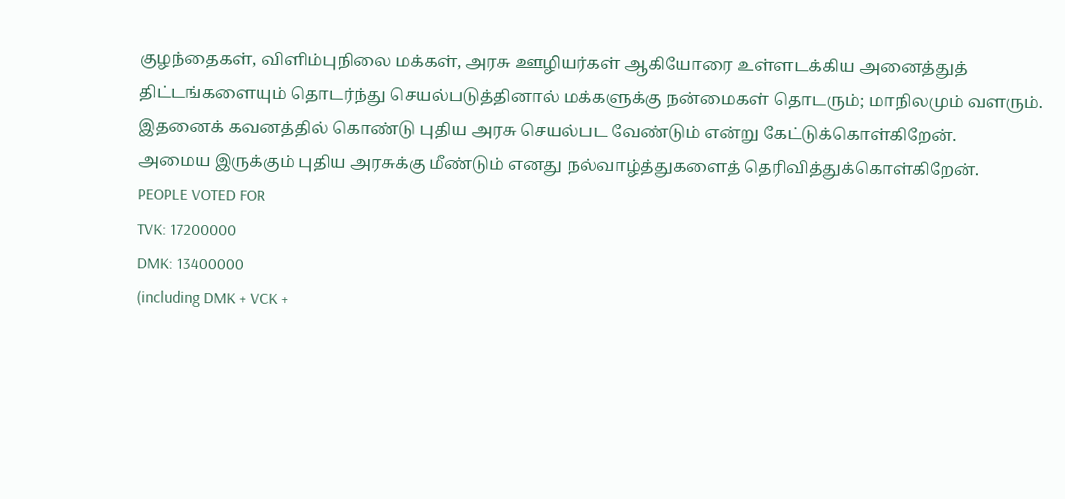குழந்தைகள், விளிம்புநிலை மக்கள், அரசு ஊழியர்கள் ஆகியோரை உள்ளடக்கிய அனைத்துத் திட்டங்களையும் தொடர்ந்து செயல்படுத்தினால் மக்களுக்கு நன்மைகள் தொடரும்; மாநிலமும் வளரும். இதனைக் கவனத்தில் கொண்டு புதிய அரசு செயல்பட வேண்டும் என்று கேட்டுக்கொள்கிறேன்.
அமைய இருக்கும் புதிய அரசுக்கு மீண்டும் எனது நல்வாழ்த்துகளைத் தெரிவித்துக்கொள்கிறேன்.
PEOPLE VOTED FOR
TVK: 17200000
DMK: 13400000
(including DMK + VCK +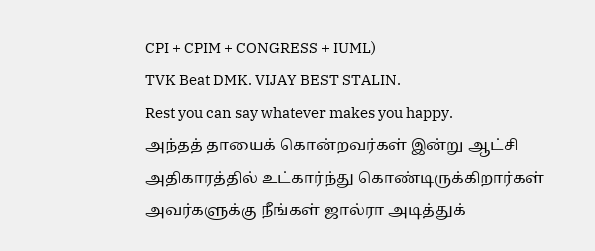CPI + CPIM + CONGRESS + IUML)
TVK Beat DMK. VIJAY BEST STALIN.
Rest you can say whatever makes you happy.
அந்தத் தாயைக் கொன்றவர்கள் இன்று ஆட்சி அதிகாரத்தில் உட்கார்ந்து கொண்டிருக்கிறார்கள் அவர்களுக்கு நீங்கள் ஜால்ரா அடித்துக்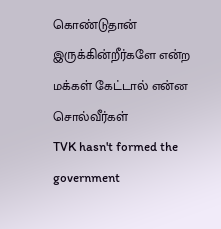கொண்டுதான் இருக்கின்றீர்களே என்ற மக்கள் கேட்டால் என்ன சொல்வீர்கள்
TVK hasn't formed the government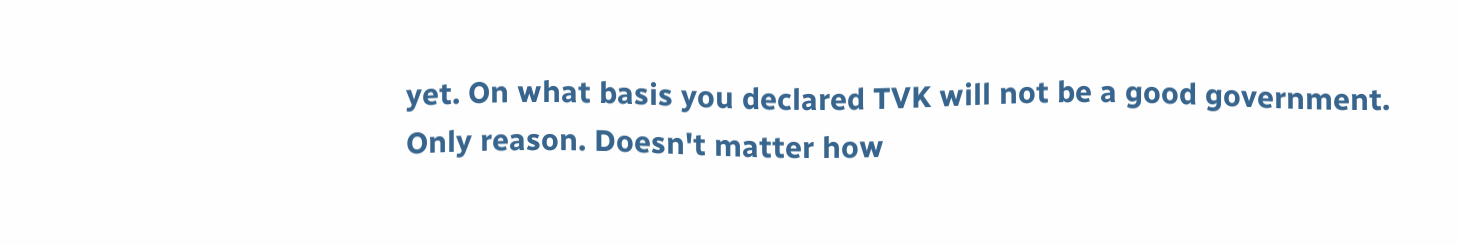yet. On what basis you declared TVK will not be a good government.
Only reason. Doesn't matter how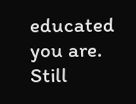educated you are. Still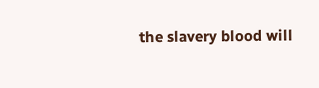the slavery blood will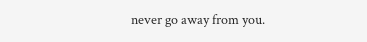never go away from you.